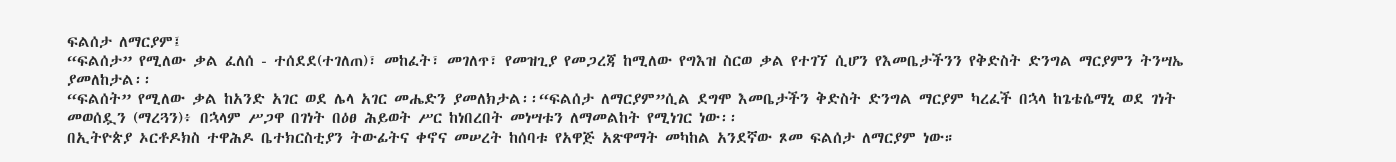ፍልሰታ ለማርያም፤
“ፍልሰታ” የሚለው ቃል ፈለሰ - ተሰደደ(ተገለጠ)፣ መከፈት፣ መገለጥ፣ የመዝጊያ የመጋረጃ ከሚለው የግእዝ ስርወ ቃል የተገኘ ሲሆን የእመቤታችንን የቅድስት ድንግል ማርያምን ትንሣኤ ያመለከታል፡፡
“ፍልሰት” የሚለው ቃል ከአንድ አገር ወደ ሌላ አገር መሔድን ያመለክታል፡፡“ፍልሰታ ለማርያም”ሲል ደግሞ እመቤታችን ቅድስት ድንግል ማርያም ካረፈች በኋላ ከጌቴሴማኒ ወደ ገነት መወሰዷን (ማረጓን)፥ በኋላም ሥጋዋ በገነት በዕፀ ሕይወት ሥር ከነበረበት መነሣቱን ለማመልከት የሚነገር ነው፡፡
በኢትዮጵያ ኦርቶዶክስ ተዋሕዶ ቤተክርስቲያን ትውፊትና ቀኖና መሠረት ከሰባቱ የአዋጅ አጽዋማት መካከል አንደኛው ጾመ ፍልሰታ ለማርያም ነው።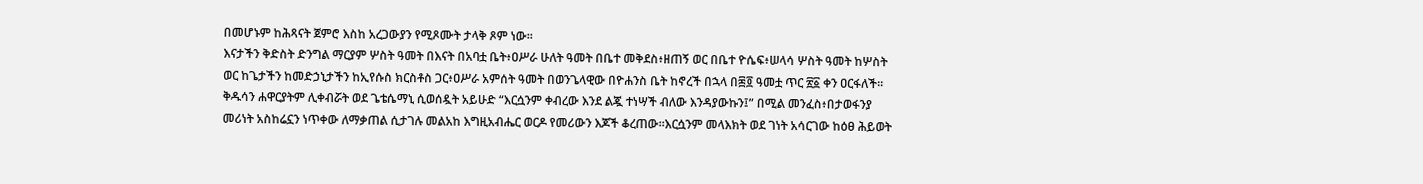በመሆኑም ከሕጻናት ጀምሮ እስከ አረጋውያን የሚጾሙት ታላቅ ጾም ነው፡፡
እናታችን ቅድስት ድንግል ማርያም ሦስት ዓመት በእናት በአባቷ ቤት፥ዐሥራ ሁለት ዓመት በቤተ መቅደስ፥ዘጠኝ ወር በቤተ ዮሴፍ፥ሠላሳ ሦስት ዓመት ከሦስት ወር ከጌታችን ከመድኃኒታችን ከኢየሱስ ክርስቶስ ጋር፥ዐሥራ አምሰት ዓመት በወንጌላዊው በዮሐንስ ቤት ከኖረች በኋላ በ፷፬ ዓመቷ ጥር ፳፩ ቀን ዐርፋለች፡፡ቅዱሳን ሐዋርያትም ሊቀብሯት ወደ ጌቴሴማኒ ሲወሰዷት አይሁድ “እርሷንም ቀብረው እንደ ልጇ ተነሣች ብለው እንዳያውኩን፤” በሚል መንፈስ፥በታወፋንያ መሪነት አስከሬኗን ነጥቀው ለማቃጠል ሲታገሉ መልአከ እግዚአብሔር ወርዶ የመሪውን እጆች ቆረጠው።እርሷንም መላእክት ወደ ገነት አሳርገው ከዕፀ ሕይወት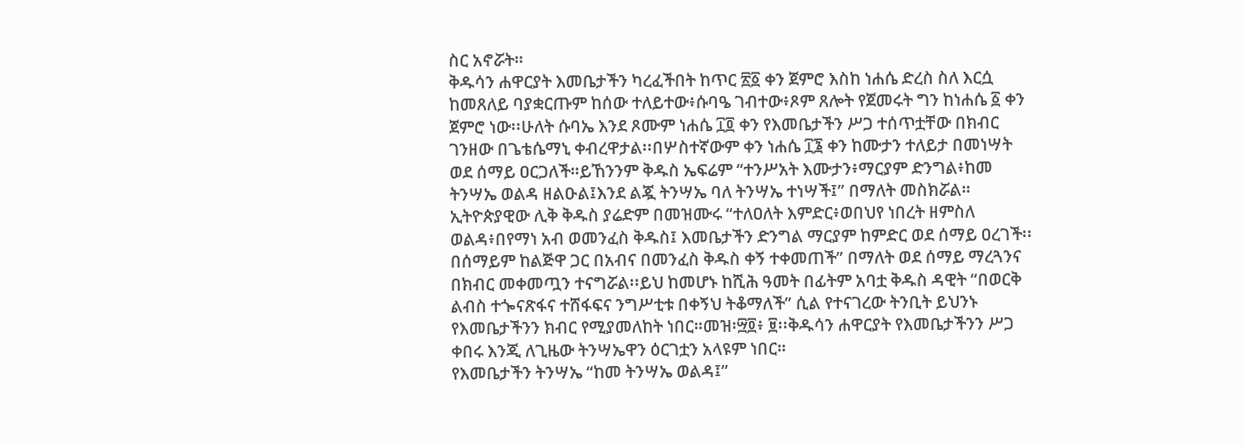ስር አኖሯት።
ቅዱሳን ሐዋርያት እመቤታችን ካረፈችበት ከጥር ፳፩ ቀን ጀምሮ እስከ ነሐሴ ድረስ ስለ እርሷ ከመጸለይ ባያቋርጡም ከሰው ተለይተው፥ሱባዔ ገብተው፥ጾም ጸሎት የጀመሩት ግን ከነሐሴ ፩ ቀን ጀምሮ ነው፡፡ሁለት ሱባኤ እንደ ጾሙም ነሐሴ ፲፬ ቀን የእመቤታችን ሥጋ ተሰጥቷቸው በክብር ገንዘው በጌቴሴማኒ ቀብረዋታል፡፡በሦስተኛውም ቀን ነሐሴ ፲፮ ቀን ከሙታን ተለይታ በመነሣት ወደ ሰማይ ዐርጋለች።ይኸንንም ቅዱስ ኤፍሬም “ተንሥአት እሙታን፥ማርያም ድንግል፥ከመ ትንሣኤ ወልዳ ዘልዑል፤እንደ ልጇ ትንሣኤ ባለ ትንሣኤ ተነሣች፤” በማለት መስክሯል። ኢትዮጵያዊው ሊቅ ቅዱስ ያሬድም በመዝሙሩ “ተለዐለት እምድር፥ወበህየ ነበረት ዘምስለ ወልዳ፥በየማነ አብ ወመንፈስ ቅዱስ፤ እመቤታችን ድንግል ማርያም ከምድር ወደ ሰማይ ዐረገች፡፡ በሰማይም ከልጅዋ ጋር በአብና በመንፈስ ቅዱስ ቀኝ ተቀመጠች” በማለት ወደ ሰማይ ማረጓንና በክብር መቀመጧን ተናግሯል፡፡ይህ ከመሆኑ ከሺሕ ዓመት በፊትም አባቷ ቅዱስ ዳዊት “በወርቅ ልብስ ተጐናጽፋና ተሸፋፍና ንግሥቲቱ በቀኝህ ትቆማለች” ሲል የተናገረው ትንቢት ይህንኑ የእመቤታችንን ክብር የሚያመለከት ነበር።መዝ፡፵፬፥ ፱፡፡ቅዱሳን ሐዋርያት የእመቤታችንን ሥጋ ቀበሩ እንጂ ለጊዜው ትንሣኤዋን ዕርገቷን አላዩም ነበር።
የእመቤታችን ትንሣኤ “ከመ ትንሣኤ ወልዳ፤”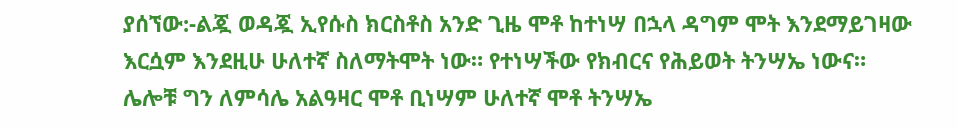ያሰኘው:-ልጇ ወዳጇ ኢየሱስ ክርስቶስ አንድ ጊዜ ሞቶ ከተነሣ በኋላ ዳግም ሞት እንደማይገዛው እርሷም እንደዚሁ ሁለተኛ ስለማትሞት ነው። የተነሣችው የክብርና የሕይወት ትንሣኤ ነውና። ሌሎቹ ግን ለምሳሌ አልዓዛር ሞቶ ቢነሣም ሁለተኛ ሞቶ ትንሣኤ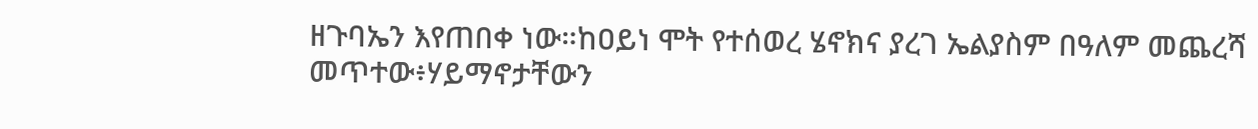ዘጉባኤን እየጠበቀ ነው።ከዐይነ ሞት የተሰወረ ሄኖክና ያረገ ኤልያስም በዓለም መጨረሻ መጥተው፥ሃይማኖታቸውን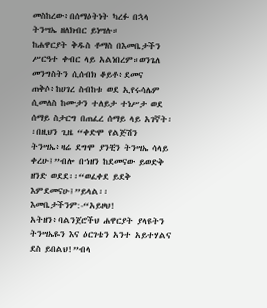መስከረው፥በሰማዕትነት ካረፉ በኋላ ትንሣኤ ዘለክብር ይነሣሉ።
ከሐዋርያት ቅዱስ ቶማስ በእመቤታችን ሥርዓተ ቀብር ላይ አልነበረም።ወንጌለ መንግስትን ሲሰብክ ቆይቶ፥ደመና ጠቅሶ፥ከሀገረ ስብከቱ ወደ ኢየሩሳሌም ሲመለስ ከሙታን ተለይታ ተነሥታ ወደ ሰማይ ስታርግ በጠፈረ ሰማይ ላይ አገኛት፡፡በዚህን ጊዜ “ቀድሞ የልጅሽን ትንሣኤ፥ዛሬ ደግሞ ያንቺን ትንሣኤ ሳላይ ቀረሁ፤”ብሎ በኀዘን ከደመናው ይወድቅ ዘንድ ወደደ፡፡“ወፈቀደ ይደቅ እምደመናሁ፤”ይላል፡፡ እመቤታችንም:-“አይዞህ! አትዘን፥ባልንጀሮችህ ሐዋርያት ያላዩትን ትንሣኤዬን እና ዕርገቴን አንተ አይተሃልና ደስ ይበልህ!”ብላ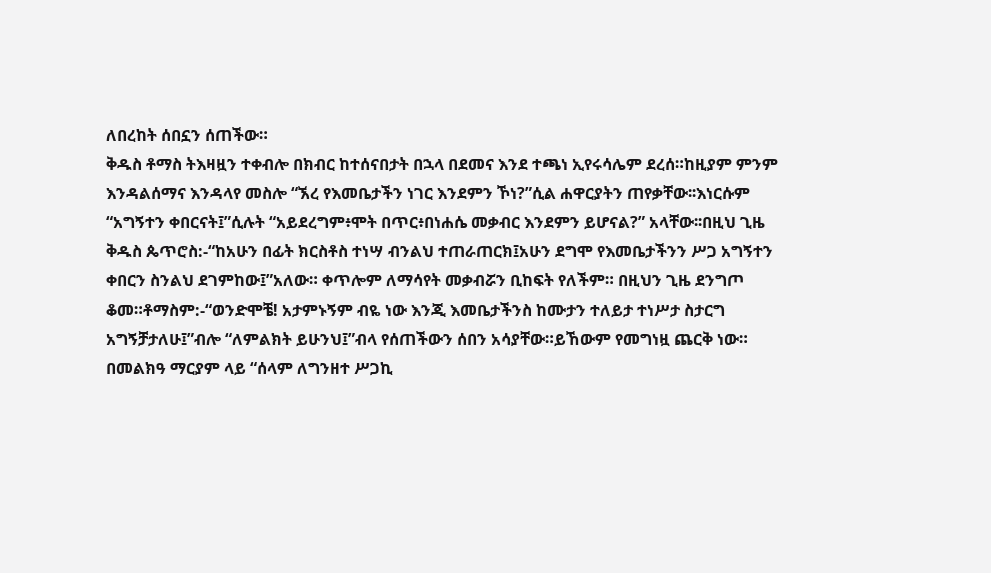ለበረከት ሰበኗን ሰጠችው።
ቅዱስ ቶማስ ትእዛዟን ተቀብሎ በክብር ከተሰናበታት በኋላ በደመና እንደ ተጫነ ኢየሩሳሌም ደረሰ።ከዚያም ምንም እንዳልሰማና እንዳላየ መስሎ “ኧረ የእመቤታችን ነገር እንደምን ኾነ?”ሲል ሐዋርያትን ጠየቃቸው፡፡እነርሱም “አግኝተን ቀበርናት፤”ሲሉት “አይደረግም፥ሞት በጥር፥በነሐሴ መቃብር እንደምን ይሆናል?” አላቸው፡፡በዚህ ጊዜ ቅዱስ ጴጥሮስ:-“ከአሁን በፊት ክርስቶስ ተነሣ ብንልህ ተጠራጠርክ፤አሁን ደግሞ የእመቤታችንን ሥጋ አግኝተን ቀበርን ስንልህ ደገምከው፤”አለው። ቀጥሎም ለማሳየት መቃብሯን ቢከፍት የለችም። በዚህን ጊዜ ደንግጦ ቆመ።ቶማስም:-“ወንድሞቼ! አታምኑኝም ብዬ ነው እንጂ እመቤታችንስ ከሙታን ተለይታ ተነሥታ ስታርግ አግኝቻታለሁ፤”ብሎ “ለምልክት ይሁንህ፤”ብላ የሰጠችውን ሰበን አሳያቸው።ይኸውም የመግነዟ ጨርቅ ነው።
በመልክዓ ማርያም ላይ “ሰላም ለግንዘተ ሥጋኪ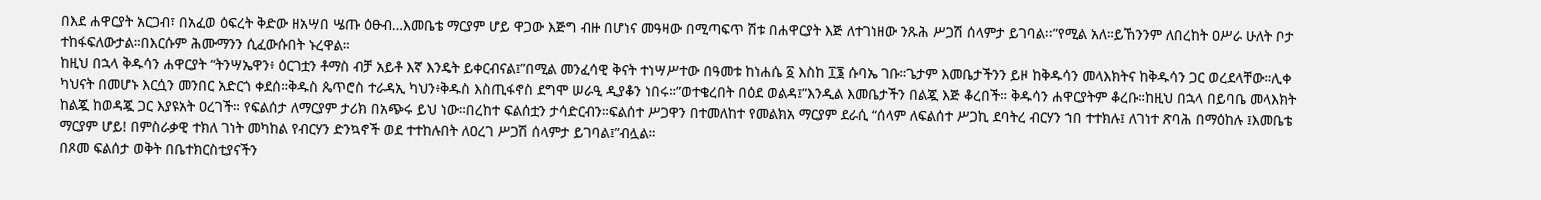በእደ ሐዋርያት አርጋብ፣ በአፈወ ዕፍረት ቅድው ዘአሣበ ሤጡ ዕፁብ…እመቤቴ ማርያም ሆይ ዋጋው እጅግ ብዙ በሆነና መዓዛው በሚጣፍጥ ሽቱ በሐዋርያት እጅ ለተገነዘው ንጹሕ ሥጋሽ ሰላምታ ይገባል፡፡”የሚል አለ።ይኸንንም ለበረከት ዐሥራ ሁለት ቦታ ተከፋፍለውታል።በእርሱም ሕሙማንን ሲፈውሱበት ኑረዋል።
ከዚህ በኋላ ቅዱሳን ሐዋርያት “ትንሣኤዋን፥ ዕርገቷን ቶማስ ብቻ አይቶ እኛ እንዴት ይቀርብናል፤”በሚል መንፈሳዊ ቅናት ተነሣሥተው በዓመቱ ከነሐሴ ፩ እስከ ፲፮ ሱባኤ ገቡ።ጌታም እመቤታችንን ይዞ ከቅዱሳን መላእክትና ከቅዱሳን ጋር ወረደላቸው።ሊቀ ካህናት በመሆኑ እርሷን መንበር አድርጎ ቀደሰ።ቅዱስ ጴጥሮስ ተራዳኢ ካህን፥ቅዱስ እስጢፋኖስ ደግሞ ሠራዒ ዲያቆን ነበሩ።”ወተቄረበት በዕደ ወልዳ፤”እንዲል እመቤታችን በልጇ እጅ ቆረበች። ቅዱሳን ሐዋርያትም ቆረቡ።ከዚህ በኋላ በይባቤ መላእክት ከልጇ ከወዳጇ ጋር እያዩአት ዐረገች። የፍልሰታ ለማርያም ታሪክ በአጭሩ ይህ ነው።በረከተ ፍልሰቷን ታሳድርብን።ፍልሰተ ሥጋዋን በተመለከተ የመልክአ ማርያም ደራሲ “ሰላም ለፍልሰተ ሥጋኪ ደባትረ ብርሃን ኀበ ተተክሉ፤ ለገነተ ጽባሕ በማዕከሉ ፤እመቤቴ ማርያም ሆይ! በምስራቃዊ ተክለ ገነት መካከል የብርሃን ድንኳኖች ወደ ተተከሉበት ለዐረገ ሥጋሽ ሰላምታ ይገባል፤”ብሏል።
በጾመ ፍልሰታ ወቅት በቤተክርስቲያናችን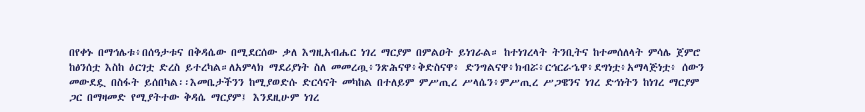በየቀኑ በማኅሌቱ፥በሰዓታቱና በቅዳሴው በሚደርሰው ቃለ እግዚአብሔር ነገረ ማርያም በምልዐት ይነገራል። ከተነገረላት ትንቢትና ከተመሰለላት ምሳሌ ጀምሮ ከፅንሰቷ እስከ ዕርገቷ ድረስ ይተረካል።ለአምላክ ማደሪያነት ስለ መመረጧ፥ንጽሕናዋ፥ቅድስናዋ፥ ድንግልናዋ፥ክብሯ፥ርኅርራኄዋ፥ደግነቷ፥አማላጅነቷ፥ ሰውን መውደዷ በስፋት ይሰበካል፡፡እመቤታችንን ከሚያወድሱ ድርሳናት መካከል በተለይም ምሥጢረ ሥላሴን፥ምሥጢረ ሥጋዌንና ነገረ ድኅነትን ከነገረ ማርያም ጋር በማዛመድ የሚያትተው ቅዳሴ ማርያም፤ እንደዚሁም ነገረ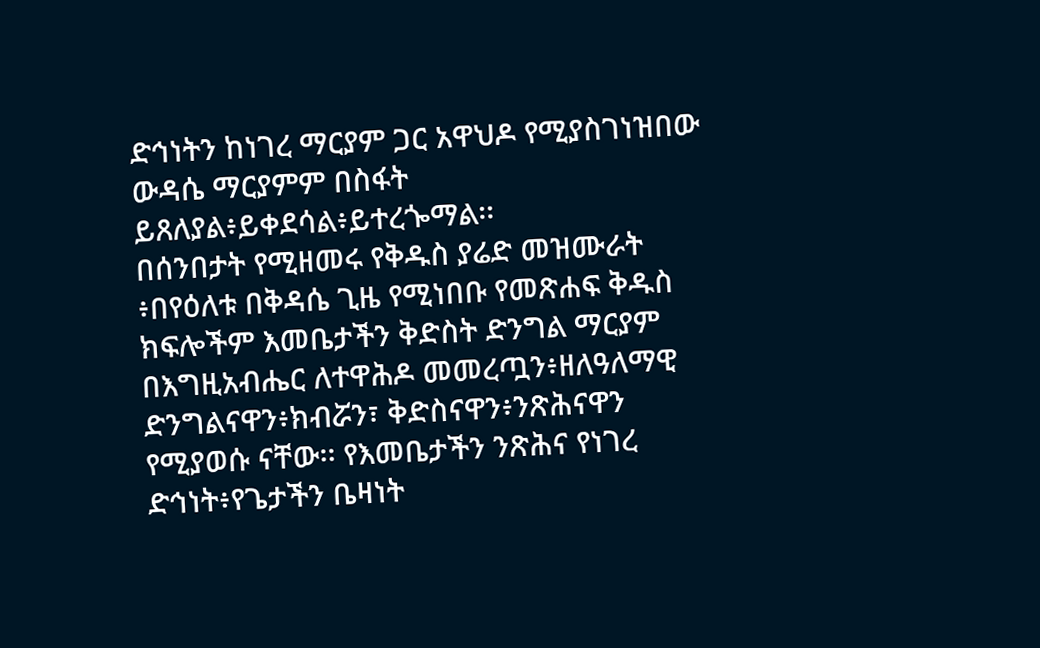ድኅነትን ከነገረ ማርያም ጋር አዋህዶ የሚያስገነዝበው ውዳሴ ማርያምም በስፋት ይጸለያል፥ይቀደሳል፥ይተረጐማል፡፡
በሰንበታት የሚዘመሩ የቅዱስ ያሬድ መዝሙራት ፥በየዕለቱ በቅዳሴ ጊዜ የሚነበቡ የመጽሐፍ ቅዱስ ክፍሎችም እመቤታችን ቅድስት ድንግል ማርያም በእግዚአብሔር ለተዋሕዶ መመረጧን፥ዘለዓለማዊ ድንግልናዋን፥ክብሯን፣ ቅድስናዋን፥ንጽሕናዋን የሚያወሱ ናቸው፡፡ የእመቤታችን ንጽሕና የነገረ ድኅነት፥የጌታችን ቤዛነት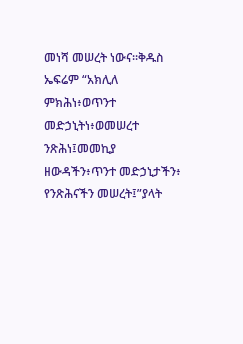መነሻ መሠረት ነውና፡፡ቅዱስ ኤፍሬም “አክሊለ ምክሕነ፥ወጥንተ መድኃኒትነ፥ወመሠረተ ንጽሕነ፤መመኪያ ዘውዳችን፥ጥንተ መድኃኒታችን፥ የንጽሕናችን መሠረት፤”ያላት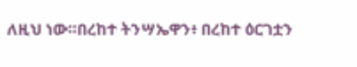ለዚህ ነው።በረከተ ትንሣኤዋን፥ በረከተ ዕርገቷን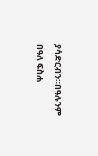ያሳድርብን።በዓሉንም በዓለ ፍስሐ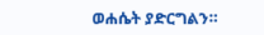ወሐሴት ያድርግልን።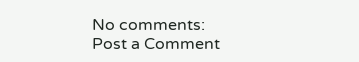No comments:
Post a Comment